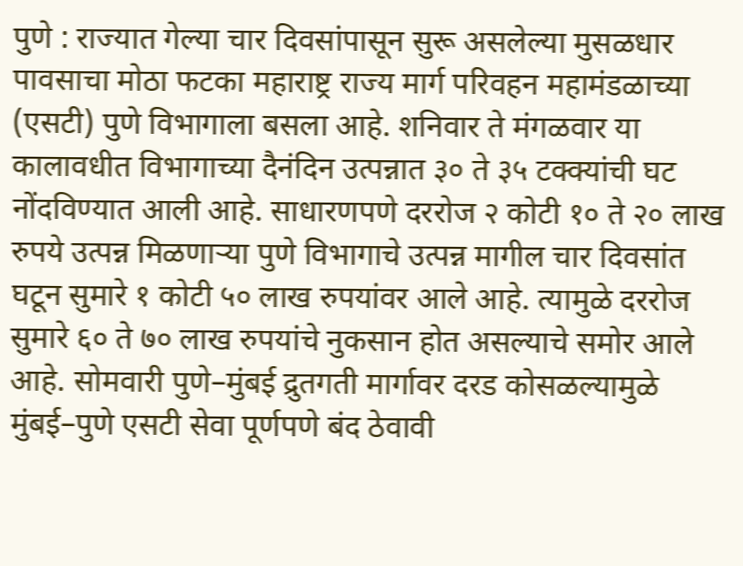पुणे : राज्यात गेल्या चार दिवसांपासून सुरू असलेल्या मुसळधार पावसाचा मोठा फटका महाराष्ट्र राज्य मार्ग परिवहन महामंडळाच्या (एसटी) पुणे विभागाला बसला आहे. शनिवार ते मंगळवार या कालावधीत विभागाच्या दैनंदिन उत्पन्नात ३० ते ३५ टक्क्यांची घट नोंदविण्यात आली आहे. साधारणपणे दररोज २ कोटी १० ते २० लाख रुपये उत्पन्न मिळणाऱ्या पुणे विभागाचे उत्पन्न मागील चार दिवसांत घटून सुमारे १ कोटी ५० लाख रुपयांवर आले आहे. त्यामुळे दररोज सुमारे ६० ते ७० लाख रुपयांचे नुकसान होत असल्याचे समोर आले आहे. सोमवारी पुणे–मुंबई द्रुतगती मार्गावर दरड कोसळल्यामुळे मुंबई–पुणे एसटी सेवा पूर्णपणे बंद ठेवावी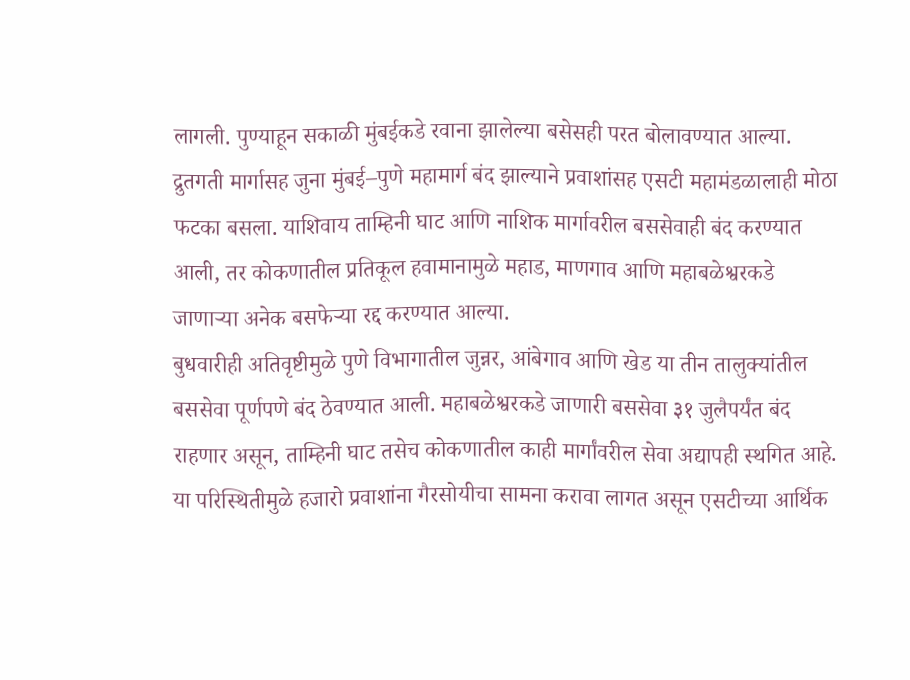लागली. पुण्याहून सकाळी मुंबईकडे रवाना झालेल्या बसेसही परत बोलावण्यात आल्या. द्रुतगती मार्गासह जुना मुंबई–पुणे महामार्ग बंद झाल्याने प्रवाशांसह एसटी महामंडळालाही मोठा फटका बसला. याशिवाय ताम्हिनी घाट आणि नाशिक मार्गावरील बससेवाही बंद करण्यात आली, तर कोकणातील प्रतिकूल हवामानामुळे महाड, माणगाव आणि महाबळेश्वरकडे जाणाऱ्या अनेक बसफेऱ्या रद्द करण्यात आल्या.
बुधवारीही अतिवृष्टीमुळे पुणे विभागातील जुन्नर, आंबेगाव आणि खेड या तीन तालुक्यांतील बससेवा पूर्णपणे बंद ठेवण्यात आली. महाबळेश्वरकडे जाणारी बससेवा ३१ जुलैपर्यंत बंद राहणार असून, ताम्हिनी घाट तसेच कोकणातील काही मार्गांवरील सेवा अद्यापही स्थगित आहे. या परिस्थितीमुळे हजारो प्रवाशांना गैरसोयीचा सामना करावा लागत असून एसटीच्या आर्थिक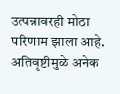उत्पन्नावरही मोठा परिणाम झाला आहे. अतिवृष्टीमुळे अनेक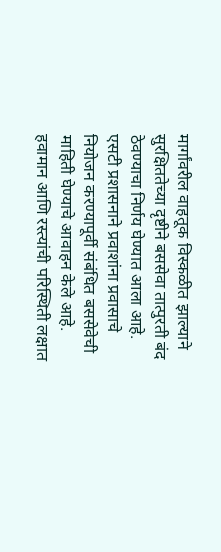मार्गांवरील वाहतूक विस्कळीत झाल्याने सुरक्षिततेच्या दृष्टीने बससेवा तात्पुरती बंद ठेवण्याचा निर्णय घेण्यात आला आहे. एसटी प्रशासनाने प्रवाशांना प्रवासाचे नियोजन करण्यापूर्वी संबंधित बससेवेची माहिती घेण्याचे आवाहन केले आहे. हवामान आणि रस्त्यांची परिस्थिती लक्षात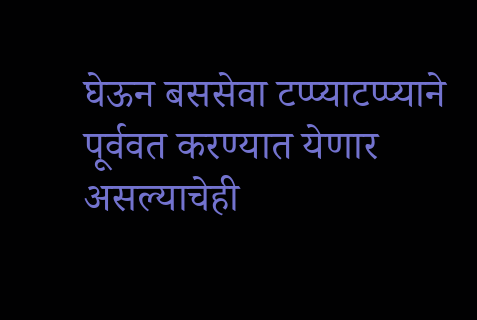घेऊन बससेवा टप्प्याटप्प्याने पूर्ववत करण्यात येणार असल्याचेही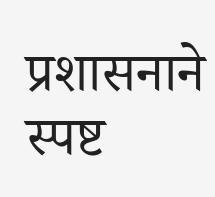प्रशासनाने स्पष्ट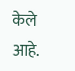केले आहे.